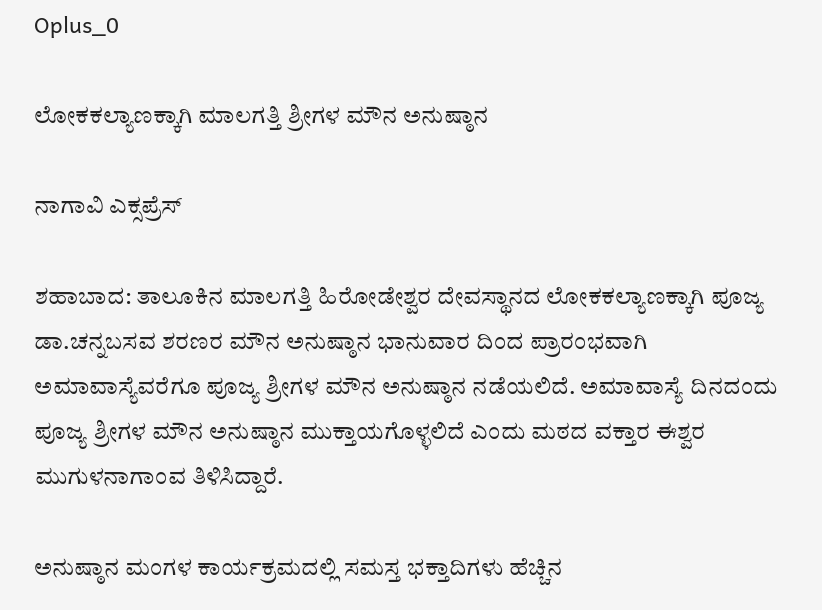Oplus_0

ಲೋಕಕಲ್ಯಾಣಕ್ಕಾಗಿ ಮಾಲಗತ್ತಿ ಶ್ರೀಗಳ ಮೌನ ಅನುಷ್ಠಾನ

ನಾಗಾವಿ ಎಕ್ಸಪ್ರೆಸ್

ಶಹಾಬಾದ: ತಾಲೂಕಿನ ಮಾಲಗತ್ತಿ ಹಿರೋಡೇಶ್ವರ ದೇವಸ್ಥಾನದ ಲೋಕಕಲ್ಯಾಣಕ್ಕಾಗಿ ಪೂಜ್ಯ ಡಾ.ಚನ್ನಬಸವ ಶರಣರ ಮೌನ ಅನುಷ್ಠಾನ ಭಾನುವಾರ ದಿಂದ ಪ್ರಾರಂಭವಾಗಿ ಅಮಾವಾಸ್ಯೆವರೆಗೂ ಪೂಜ್ಯ ಶ್ರೀಗಳ ಮೌನ ಅನುಷ್ಠಾನ ನಡೆಯಲಿದೆ. ಅಮಾವಾಸ್ಯೆ ದಿನದಂದು ಪೂಜ್ಯ ಶ್ರೀಗಳ ಮೌನ ಅನುಷ್ಠಾನ ಮುಕ್ತಾಯಗೊಳ್ಳಲಿದೆ ಎಂದು ಮಠದ ವಕ್ತಾರ ಈಶ್ವರ ಮುಗುಳನಾಗಾಂವ ತಿಳಿಸಿದ್ದಾರೆ.

ಅನುಷ್ಠಾನ ಮಂಗಳ ಕಾರ್ಯಕ್ರಮದಲ್ಲಿ ಸಮಸ್ತ ಭಕ್ತಾದಿಗಳು ಹೆಚ್ಚಿನ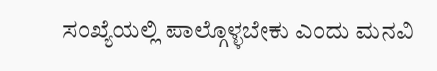ಸಂಖ್ಯೆಯಲ್ಲಿ ಪಾಲ್ಗೊಳ್ಳಬೇಕು ಎಂದು ಮನವಿ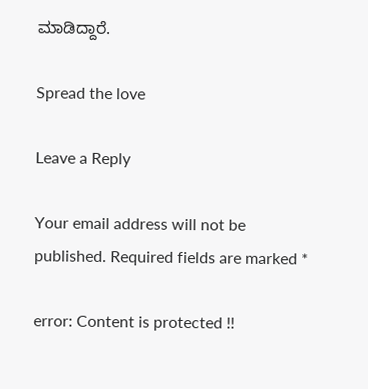ಮಾಡಿದ್ದಾರೆ.

Spread the love

Leave a Reply

Your email address will not be published. Required fields are marked *

error: Content is protected !!